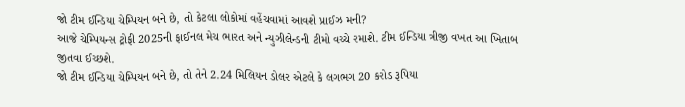જો ટીમ ઈન્ડિયા ચેમ્પિયન બને છે, તો કેટલા લોકોમાં વહેંચવામાં આવશે પ્રાઈઝ મની?
આજે ચેમ્પિયન્સ ટ્રોફી 2025ની ફાઈનલ મેચ ભારત અને ન્યુઝીલેન્ડની ટીમો વચ્ચે રમાશે. ટીમ ઈન્ડિયા ત્રીજી વખત આ ખિતાબ જીતવા ઈચ્છશે.
જો ટીમ ઈન્ડિયા ચેમ્પિયન બને છે, તો તેને 2.24 મિલિયન ડોલર એટલે કે લગભગ 20 કરોડ રૂપિયા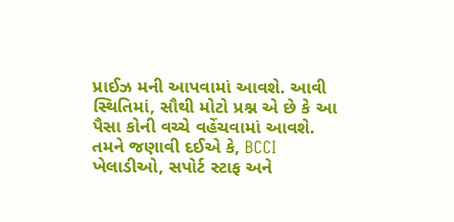પ્રાઈઝ મની આપવામાં આવશે. આવી સ્થિતિમાં, સૌથી મોટો પ્રશ્ન એ છે કે આ પૈસા કોની વચ્ચે વહેંચવામાં આવશે.
તમને જણાવી દઈએ કે, BCCI ખેલાડીઓ, સપોર્ટ સ્ટાફ અને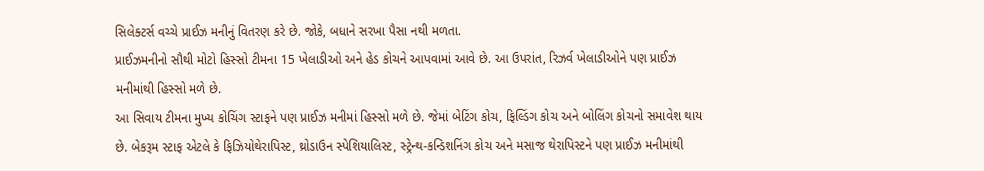સિલેક્ટર્સ વચ્ચે પ્રાઈઝ મનીનું વિતરણ કરે છે. જોકે, બધાને સરખા પૈસા નથી મળતા.
પ્રાઈઝમનીનો સૌથી મોટો હિસ્સો ટીમના 15 ખેલાડીઓ અને હેડ કોચને આપવામાં આવે છે. આ ઉપરાંત, રિઝર્વ ખેલાડીઓને પણ પ્રાઈઝ મનીમાંથી હિસ્સો મળે છે.
આ સિવાય ટીમના મુખ્ય કોચિંગ સ્ટાફને પણ પ્રાઈઝ મનીમાં હિસ્સો મળે છે. જેમાં બેટિંગ કોચ, ફિલ્ડિંગ કોચ અને બોલિંગ કોચનો સમાવેશ થાય છે. બેકરૂમ સ્ટાફ એટલે કે ફિઝિયોથેરાપિસ્ટ, થ્રોડાઉન સ્પેશિયાલિસ્ટ, સ્ટ્રેન્થ-કન્ડિશનિંગ કોચ અને મસાજ થેરાપિસ્ટને પણ પ્રાઈઝ મનીમાંથી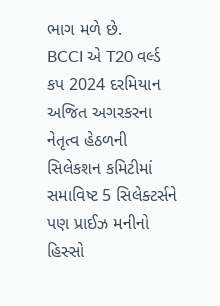ભાગ મળે છે.
BCCI એ T20 વર્લ્ડ કપ 2024 દરમિયાન અજિત અગરકરના નેતૃત્વ હેઠળની સિલેકશન કમિટીમાં સમાવિષ્ટ 5 સિલેક્ટર્સને પણ પ્રાઈઝ મનીનો હિસ્સો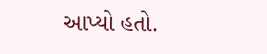આપ્યો હતો.